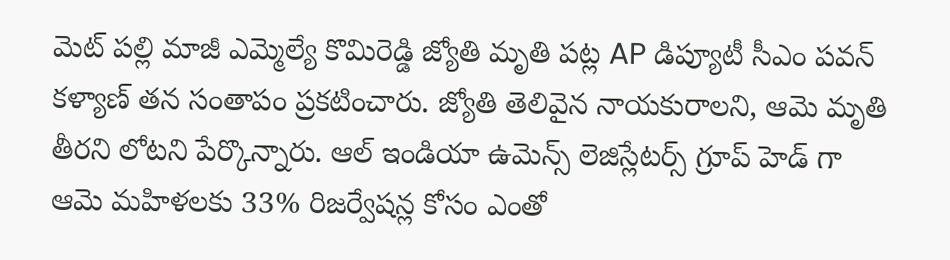మెట్ పల్లి మాజీ ఎమ్మెల్యే కొమిరెడ్డి జ్యోతి మృతి పట్ల AP డిప్యూటీ సీఎం పవన్ కళ్యాణ్ తన సంతాపం ప్రకటించారు. జ్యోతి తెలివైన నాయకురాలని, ఆమె మృతి తీరని లోటని పేర్కొన్నారు. ఆల్ ఇండియా ఉమెన్స్ లెజిస్లేటర్స్ గ్రూప్ హెడ్ గా ఆమె మహిళలకు 33% రిజర్వేషన్ల కోసం ఎంతో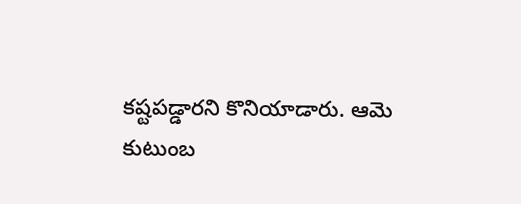కష్టపడ్డారని కొనియాడారు. ఆమె కుటుంబ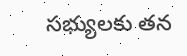సభ్యులకు తన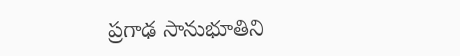ప్రగాఢ సానుభూతిని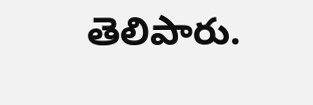తెలిపారు.